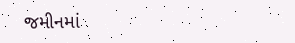જમીનમાં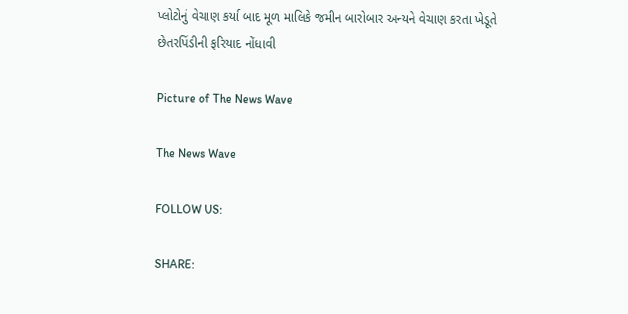પ્લોટોનું વેચાણ કર્યા બાદ મૂળ માલિકે જમીન બારોબાર અન્યને વેચાણ કરતા ખેડૂતે છેતરપિંડીની ફરિયાદ નોંધાવી

Picture of The News Wave

The News Wave

FOLLOW US:

SHARE: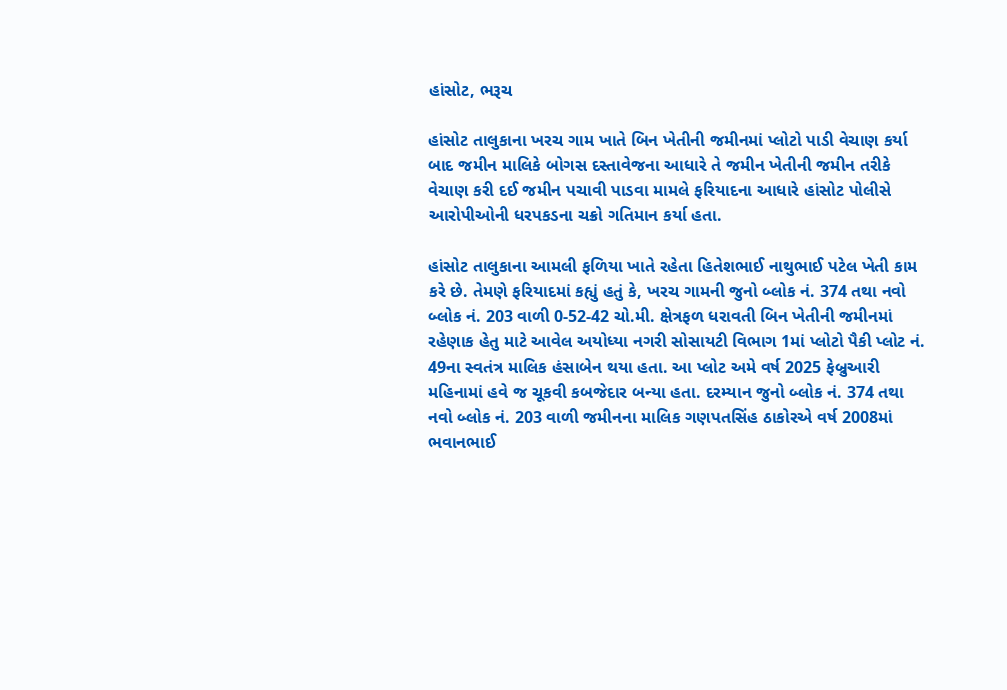હાંસોટ, ભરૂચ

હાંસોટ તાલુકાના ખરચ ગામ ખાતે બિન ખેતીની જમીનમાં પ્લોટો પાડી વેચાણ કર્યા બાદ જમીન માલિકે બોગસ દસ્તાવેજના આધારે તે જમીન ખેતીની જમીન તરીકે વેચાણ કરી દઈ જમીન પચાવી પાડવા મામલે ફરિયાદના આધારે હાંસોટ પોલીસે આરોપીઓની ધરપકડના ચક્રો ગતિમાન કર્યા હતા.

હાંસોટ તાલુકાના આમલી ફળિયા ખાતે રહેતા હિતેશભાઈ નાથુભાઈ પટેલ ખેતી કામ કરે છે. તેમણે ફરિયાદમાં કહ્યું હતું કે, ખરચ ગામની જુનો બ્લોક નં. 374 તથા નવો બ્લોક નં. 203 વાળી 0-52-42 ચો.મી. ક્ષેત્રફળ ધરાવતી બિન ખેતીની જમીનમાં રહેણાક હેતુ માટે આવેલ અયોધ્યા નગરી સોસાયટી વિભાગ 1માં પ્લોટો પૈકી પ્લોટ નં. 49ના સ્વતંત્ર માલિક હંસાબેન થયા હતા. આ પ્લોટ અમે વર્ષ 2025 ફેબ્રુઆરી મહિનામાં હવે જ ચૂકવી કબજેદાર બન્યા હતા. દરમ્યાન જુનો બ્લોક નં. 374 તથા નવો બ્લોક નં. 203 વાળી જમીનના માલિક ગણપતસિંહ ઠાકોરએ વર્ષ 2008માં ભવાનભાઈ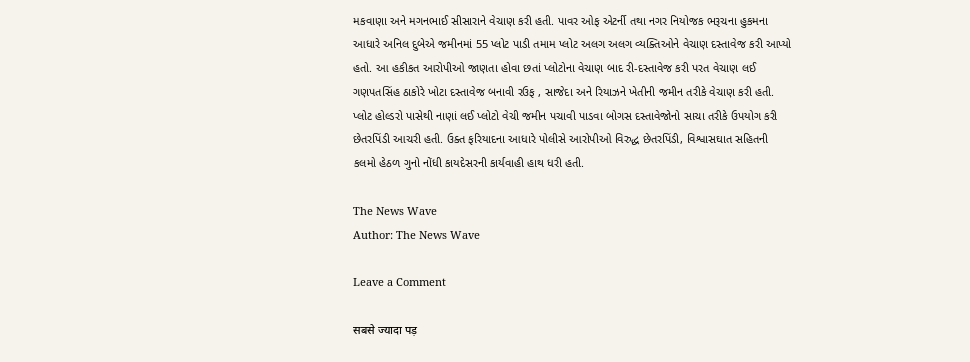મકવાણા અને મગનભાઈ સીસારાને વેચાણ કરી હતી. પાવર ઓફ એટર્ની તથા નગર નિયોજક ભરૂચના હુકમના આધારે અનિલ દુબેએ જમીનમાં 55 પ્લોટ પાડી તમામ પ્લોટ અલગ અલગ વ્યક્તિઓને વેચાણ દસ્તાવેજ કરી આપ્યો હતો. આ હકીકત આરોપીઓ જાણતા હોવા છતાં પ્લોટોના વેચાણ બાદ રી-દસ્તાવેજ કરી પરત વેચાણ લઈ ગણપતસિંહ ઠાકોરે ખોટા દસ્તાવેજ બનાવી રઉફ , સાજેદા અને રિયાઝને ખેતીની જમીન તરીકે વેચાણ કરી હતી. પ્લોટ હોલ્ડરો પાસેથી નાણાં લઈ પ્લોટો વેચી જમીન પચાવી પાડવા બોગસ દસ્તાવેજોનો સાચા તરીકે ઉપયોગ કરી છેતરપિંડી આચરી હતી. ઉક્ત ફરિયાદના આધારે પોલીસે આરોપીઓ વિરુદ્ધ છેતરપિંડી, વિશ્વાસઘાત સહિતની કલમો હેઠળ ગુનો નોંધી કાયદેસરની કાર્યવાહી હાથ ધરી હતી.

The News Wave
Author: The News Wave

Leave a Comment

सबसे ज्यादा पड़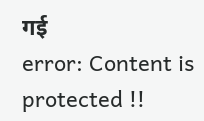गई
error: Content is protected !!